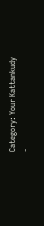Category: Your Kattankudy
-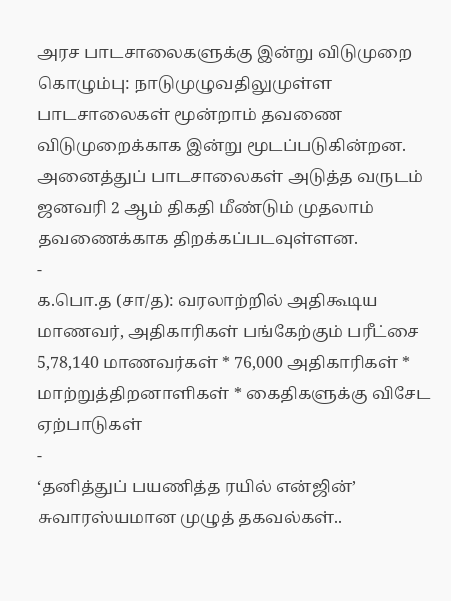அரச பாடசாலைகளுக்கு இன்று விடுமுறை
கொழும்பு: நாடுமுழுவதிலுமுள்ள பாடசாலைகள் மூன்றாம் தவணை விடுமுறைக்காக இன்று மூடப்படுகின்றன. அனைத்துப் பாடசாலைகள் அடுத்த வருடம் ஜனவரி 2 ஆம் திகதி மீண்டும் முதலாம் தவணைக்காக திறக்கப்படவுள்ளன.
-
க.பொ.த (சா/த): வரலாற்றில் அதிகூடிய மாணவர், அதிகாரிகள் பங்கேற்கும் பரீட்சை
5,78,140 மாணவர்கள் * 76,000 அதிகாரிகள் * மாற்றுத்திறனாளிகள் * கைதிகளுக்கு விசேட ஏற்பாடுகள்
-
‘தனித்துப் பயணித்த ரயில் என்ஜின்’ சுவாரஸ்யமான முழுத் தகவல்கள்..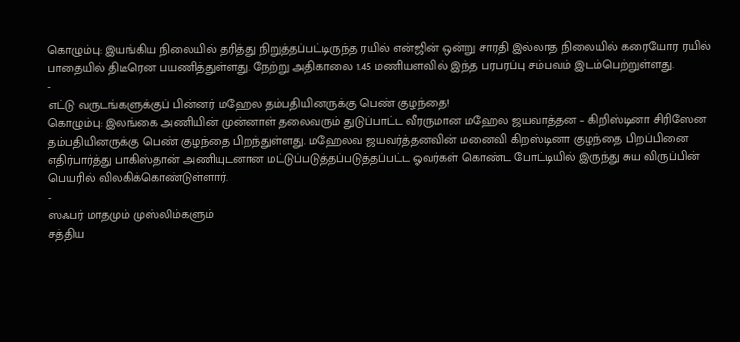கொழும்பு: இயங்கிய நிலையில் தரித்து நிறுத்தப்பட்டிருந்த ரயில் என்ஜின் ஒன்று சாரதி இல்லாத நிலையில் கரையோர ரயில் பாதையில் திடீரென பயணித்துள்ளது. நேற்று அதிகாலை 1.45 மணியளவில் இந்த பரபரப்பு சம்பவம் இடம்பெற்றுள்ளது.
-
எட்டு வருடங்களுக்குப் பின்னர் மஹேல தம்பதியினருக்கு பெண் குழந்தை!
கொழும்பு: இலங்கை அணியின் முன்னாள் தலைவரும் துடுப்பாட்ட வீரருமான மஹேல ஜயவாத்தன – கிறிஸ்டினா சிரிஸேன தம்பதியினருக்கு பெண் குழந்தை பிறந்துள்ளது. மஹேலவ ஜயவர்த்தனவின் மனைவி கிறஸ்டினா குழந்தை பிறப்பினை எதிர்பார்த்து பாகிஸ்தான் அணியுடனான மட்டுப்படுத்தப்படுத்தப்பட்ட ஓவர்கள் கொண்ட போட்டியில் இருந்து சுய விருப்பின் பெயரில் விலகிக்கொண்டுள்ளார்.
-
ஸஃபர் மாதமும் முஸ்லிம்களும்
சத்திய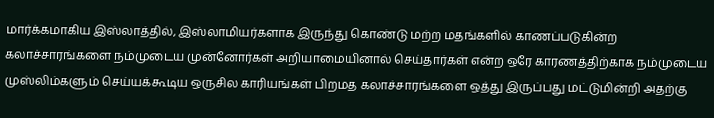மார்க்கமாகிய இஸ்லாத்தில், இஸ்லாமியர்களாக இருந்து கொண்டு மற்ற மதங்களில் காணப்படுகின்ற கலாச்சாரங்களை நம்முடைய முன்னோர்கள் அறியாமையினால் செய்தார்கள் என்ற ஒரே காரணத்திற்காக நம்முடைய முஸ்லிம்களும் செய்யக்கூடிய ஒருசில காரியங்கள் பிறமத கலாச்சாரங்களை ஒத்து இருப்பது மட்டுமின்றி அதற்கு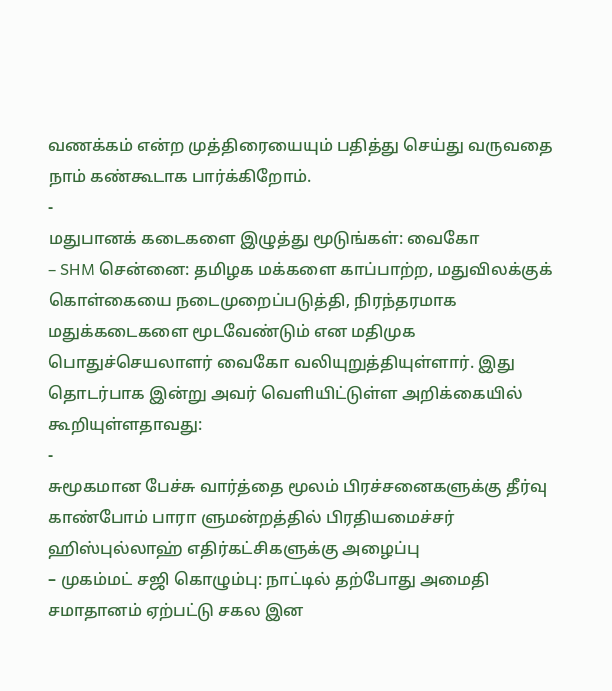வணக்கம் என்ற முத்திரையையும் பதித்து செய்து வருவதை நாம் கண்கூடாக பார்க்கிறோம்.
-
மதுபானக் கடைகளை இழுத்து மூடுங்கள்: வைகோ
– SHM சென்னை: தமிழக மக்களை காப்பாற்ற, மதுவிலக்குக் கொள்கையை நடைமுறைப்படுத்தி, நிரந்தரமாக மதுக்கடைகளை மூடவேண்டும் என மதிமுக பொதுச்செயலாளர் வைகோ வலியுறுத்தியுள்ளார். இது தொடர்பாக இன்று அவர் வெளியிட்டுள்ள அறிக்கையில் கூறியுள்ளதாவது:
-
சுமூகமான பேச்சு வார்த்தை மூலம் பிரச்சனைகளுக்கு தீர்வு காண்போம் பாரா ளுமன்றத்தில் பிரதியமைச்சர் ஹிஸ்புல்லாஹ் எதிர்கட்சிகளுக்கு அழைப்பு
– முகம்மட் சஜி கொழும்பு: நாட்டில் தற்போது அமைதி சமாதானம் ஏற்பட்டு சகல இன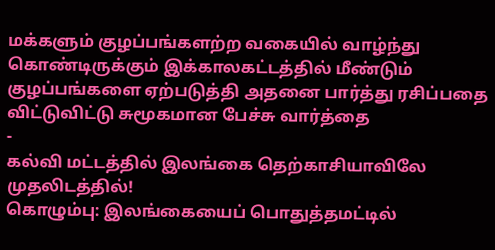மக்களும் குழப்பங்களற்ற வகையில் வாழ்ந்து கொண்டிருக்கும் இக்காலகட்டத்தில் மீண்டும் குழப்பங்களை ஏற்படுத்தி அதனை பார்த்து ரசிப்பதை விட்டுவிட்டு சுமூகமான பேச்சு வார்த்தை
-
கல்வி மட்டத்தில் இலங்கை தெற்காசியாவிலே முதலிடத்தில்!
கொழும்பு: இலங்கையைப் பொதுத்தமட்டில்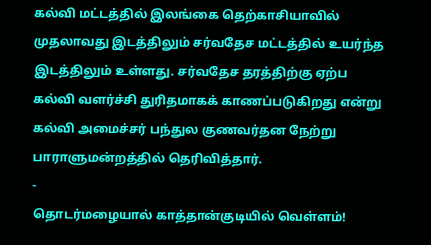கல்வி மட்டத்தில் இலங்கை தெற்காசியாவில் முதலாவது இடத்திலும் சர்வதேச மட்டத்தில் உயர்ந்த இடத்திலும் உள்ளது. சர்வதேச தரத்திற்கு ஏற்ப கல்வி வளர்ச்சி துரிதமாகக் காணப்படுகிறது என்று கல்வி அமைச்சர் பந்துல குணவர்தன நேற்று பாராளுமன்றத்தில் தெரிவித்தார்.
-
தொடர்மழையால் காத்தான்குடியில் வெள்ளம்!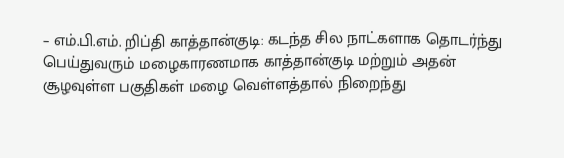– எம்.பி.எம். றிப்தி காத்தான்குடி: கடந்த சில நாட்களாக தொடர்ந்து பெய்துவரும் மழைகாரணமாக காத்தான்குடி மற்றும் அதன் சூழவுள்ள பகுதிகள் மழை வெள்ளத்தால் நிறைந்து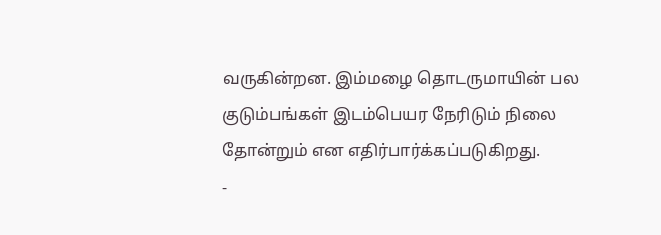வருகின்றன. இம்மழை தொடருமாயின் பல குடும்பங்கள் இடம்பெயர நேரிடும் நிலை தோன்றும் என எதிர்பார்க்கப்படுகிறது.
-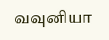வவுனியா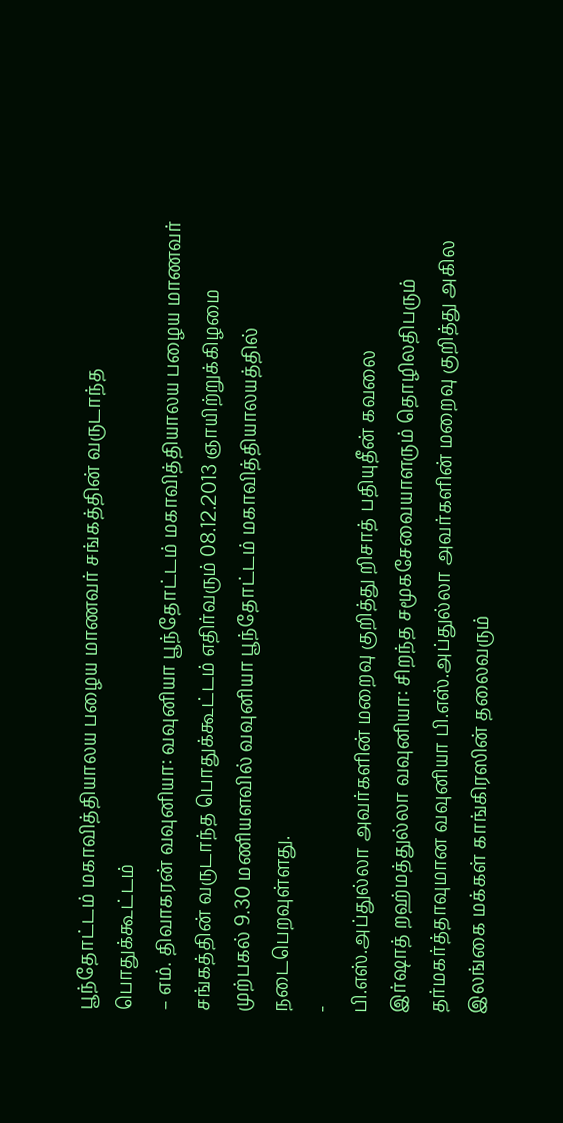பூந்தோட்டம் மகாவித்தியாலய பழைய மாணவர் சங்கத்தின் வருடாந்த பொதுக்கூட்டம்
– எம். திவாகரன் வவுனியா: வவுனியா பூந்தோட்டம் மகாவித்தியாலய பழைய மாணவர் சங்கத்தின் வருடாந்த பொதுக்கூட்டம் எதிர்வரும் 08.12.2013 ஞாயிற்றுக்கிழமை முற்பகல் 9.30 மணியளவில் வவுனியா பூந்தோட்டம் மகாவித்தியாலயத்தில் நடைபெறவுள்ளது.
-
பி.எஸ்.அப்துல்லா அவர்களின் மறைவு குறித்து றிசாத் பதியுதீன் கவலை
இர்ஷாத் றஹ்மத்துல்லா வவுனியா: சிறந்த சமூகசேவையாளரும் தொழிலதிபரும் தர்மகர்த்தாவுமான வவுனியா பி.எஸ்.அப்துல்லா அவர்களின் மறைவு குறித்து அகில இலங்கை மக்கள் காங்கிரஸின் தலைவரும்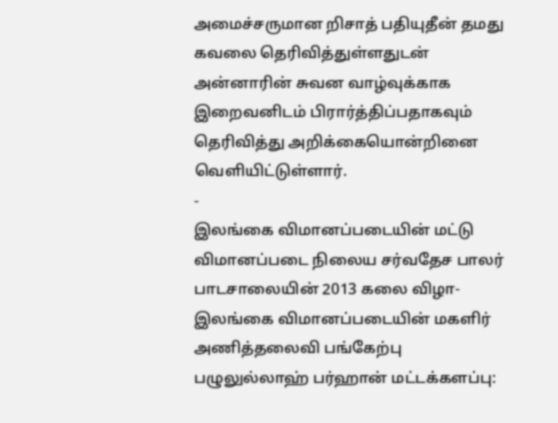அமைச்சருமான றிசாத் பதியுதீன் தமது கவலை தெரிவித்துள்ளதுடன் அன்னாரின் சுவன வாழ்வுக்காக இறைவனிடம் பிரார்த்திப்பதாகவும் தெரிவித்து அறிக்கையொன்றினை வெளியிட்டுள்ளார்.
-
இலங்கை விமானப்படையின் மட்டு விமானப்படை நிலைய சர்வதேச பாலர் பாடசாலையின் 2013 கலை விழா-இலங்கை விமானப்படையின் மகளிர் அணித்தலைவி பங்கேற்பு
பழுலுல்லாஹ் பர்ஹான் மட்டக்களப்பு: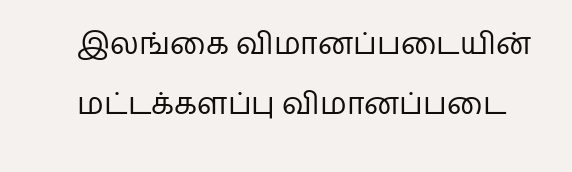இலங்கை விமானப்படையின் மட்டக்களப்பு விமானப்படை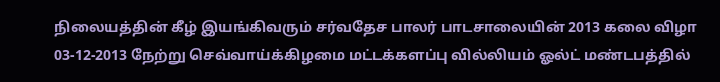நிலையத்தின் கீழ் இயங்கிவரும் சர்வதேச பாலர் பாடசாலையின் 2013 கலை விழா 03-12-2013 நேற்று செவ்வாய்க்கிழமை மட்டக்களப்பு வில்லியம் ஓல்ட் மண்டபத்தில்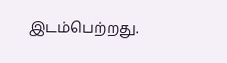இடம்பெற்றது.